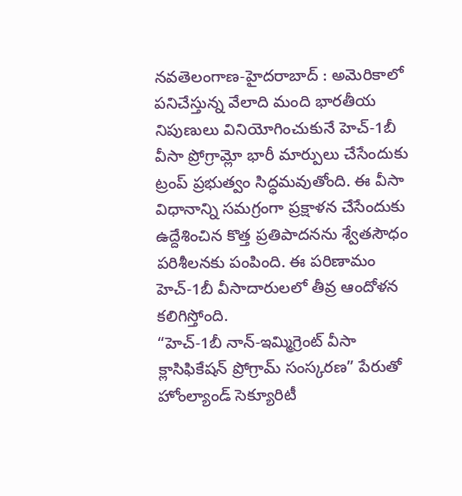నవతెలంగాణ-హైదరాబాద్ : అమెరికాలో పనిచేస్తున్న వేలాది మంది భారతీయ నిపుణులు వినియోగించుకునే హెచ్-1బీ వీసా ప్రోగ్రామ్లో భారీ మార్పులు చేసేందుకు ట్రంప్ ప్రభుత్వం సిద్ధమవుతోంది. ఈ వీసా విధానాన్ని సమగ్రంగా ప్రక్షాళన చేసేందుకు ఉద్దేశించిన కొత్త ప్రతిపాదనను శ్వేతసౌధం పరిశీలనకు పంపింది. ఈ పరిణామం హెచ్-1బీ వీసాదారులలో తీవ్ర ఆందోళన కలిగిస్తోంది.
“హెచ్-1బీ నాన్-ఇమ్మిగ్రెంట్ వీసా క్లాసిఫికేషన్ ప్రోగ్రామ్ సంస్కరణ” పేరుతో హోంల్యాండ్ సెక్యూరిటీ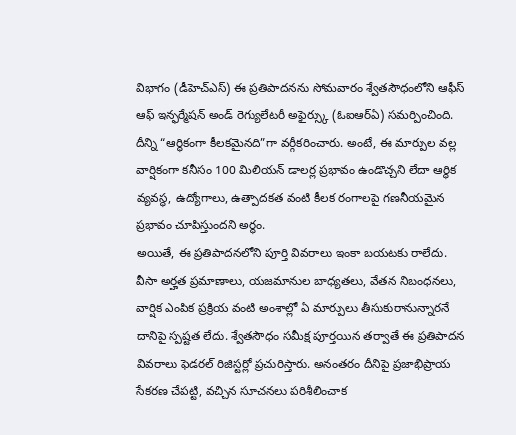విభాగం (డీహెచ్ఎస్) ఈ ప్రతిపాదనను సోమవారం శ్వేతసౌధంలోని ఆఫీస్ ఆఫ్ ఇన్ఫర్మేషన్ అండ్ రెగ్యులేటరీ అఫైర్స్కు (ఓఐఆర్ఏ) సమర్పించింది. దీన్ని “ఆర్థికంగా కీలకమైనది”గా వర్గీకరించారు. అంటే, ఈ మార్పుల వల్ల వార్షికంగా కనీసం 100 మిలియన్ డాలర్ల ప్రభావం ఉండొచ్చని లేదా ఆర్థిక వ్యవస్థ, ఉద్యోగాలు, ఉత్పాదకత వంటి కీలక రంగాలపై గణనీయమైన ప్రభావం చూపిస్తుందని అర్థం.
అయితే, ఈ ప్రతిపాదనలోని పూర్తి వివరాలు ఇంకా బయటకు రాలేదు. వీసా అర్హత ప్రమాణాలు, యజమానుల బాధ్యతలు, వేతన నిబంధనలు, వార్షిక ఎంపిక ప్రక్రియ వంటి అంశాల్లో ఏ మార్పులు తీసుకురానున్నారనే దానిపై స్పష్టత లేదు. శ్వేతసౌధం సమీక్ష పూర్తయిన తర్వాతే ఈ ప్రతిపాదన వివరాలు ఫెడరల్ రిజిస్టర్లో ప్రచురిస్తారు. అనంతరం దీనిపై ప్రజాభిప్రాయ సేకరణ చేపట్టి, వచ్చిన సూచనలు పరిశీలించాక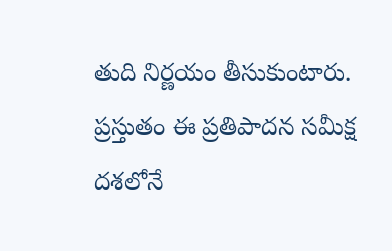తుది నిర్ణయం తీసుకుంటారు. ప్రస్తుతం ఈ ప్రతిపాదన సమీక్ష దశలోనే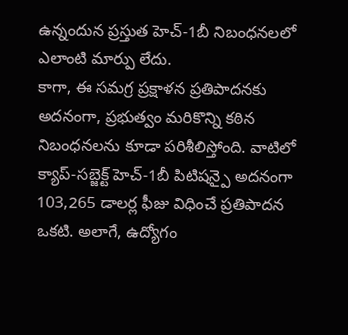ఉన్నందున ప్రస్తుత హెచ్-1బీ నిబంధనలలో ఎలాంటి మార్పు లేదు.
కాగా, ఈ సమగ్ర ప్రక్షాళన ప్రతిపాదనకు అదనంగా, ప్రభుత్వం మరికొన్ని కఠిన నిబంధనలను కూడా పరిశీలిస్తోంది. వాటిలో క్యాప్-సబ్జెక్ట్ హెచ్-1బీ పిటిషన్పై అదనంగా 103,265 డాలర్ల ఫీజు విధించే ప్రతిపాదన ఒకటి. అలాగే, ఉద్యోగం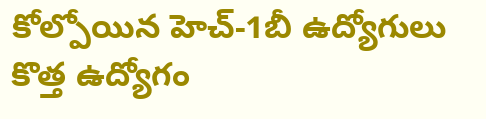కోల్పోయిన హెచ్-1బీ ఉద్యోగులు కొత్త ఉద్యోగం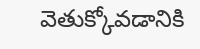వెతుక్కోవడానికి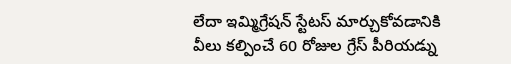లేదా ఇమ్మిగ్రేషన్ స్టేటస్ మార్చుకోవడానికి వీలు కల్పించే 60 రోజుల గ్రేస్ పీరియడ్ను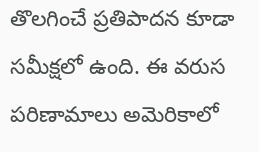తొలగించే ప్రతిపాదన కూడా సమీక్షలో ఉంది. ఈ వరుస పరిణామాలు అమెరికాలో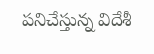పనిచేస్తున్న విదేశీ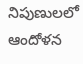నిపుణులలో ఆందోళన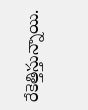రేకెత్తిస్తున్నాయి.